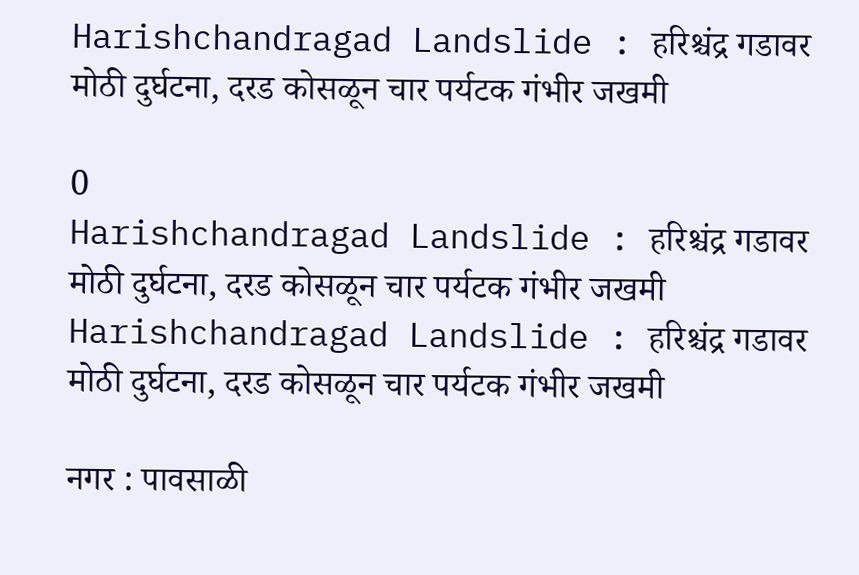Harishchandragad Landslide : हरिश्चंद्र गडावर मोठी दुर्घटना, दरड कोसळून चार पर्यटक गंभीर जखमी

0
Harishchandragad Landslide : हरिश्चंद्र गडावर मोठी दुर्घटना, दरड कोसळून चार पर्यटक गंभीर जखमी
Harishchandragad Landslide : हरिश्चंद्र गडावर मोठी दुर्घटना, दरड कोसळून चार पर्यटक गंभीर जखमी

नगर : पावसाळी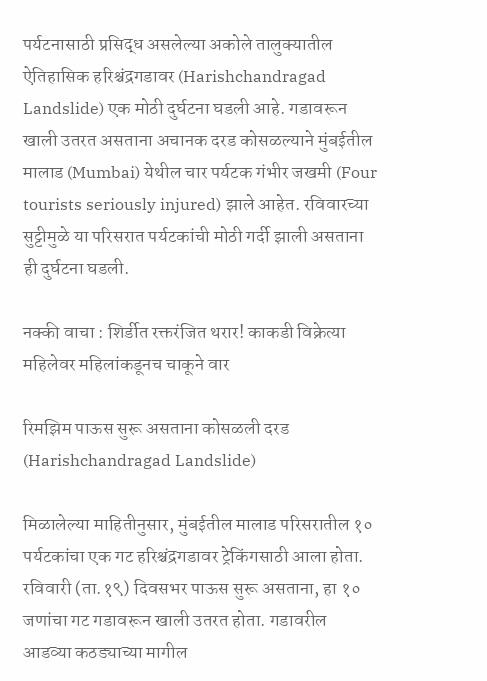पर्यटनासाठी प्रसिद्ध असलेल्या अकोले तालुक्यातील ऐतिहासिक हरिश्चंद्रगडावर (Harishchandragad Landslide) एक मोठी दुर्घटना घडली आहे. गडावरून खाली उतरत असताना अचानक दरड कोसळल्याने मुंबईतील मालाड (Mumbai) येथील चार पर्यटक गंभीर जखमी (Four tourists seriously injured) झाले आहेत. रविवारच्या सुट्टीमुळे या परिसरात पर्यटकांची मोठी गर्दी झाली असताना ही दुर्घटना घडली.

नक्की वाचा : शिर्डीत रक्तरंजित थरार! काकडी विक्रेत्या महिलेवर महिलांकडूनच चाकूने वार

रिमझिम पाऊस सुरू असताना कोसळली दरड (Harishchandragad Landslide)

मिळालेल्या माहितीनुसार, मुंबईतील मालाड परिसरातील १० पर्यटकांचा एक गट हरिश्चंद्रगडावर ट्रेकिंगसाठी आला होता. रविवारी (ता.१९) दिवसभर पाऊस सुरू असताना, हा १० जणांचा गट गडावरून खाली उतरत होता. गडावरील आडव्या कठड्याच्या मागील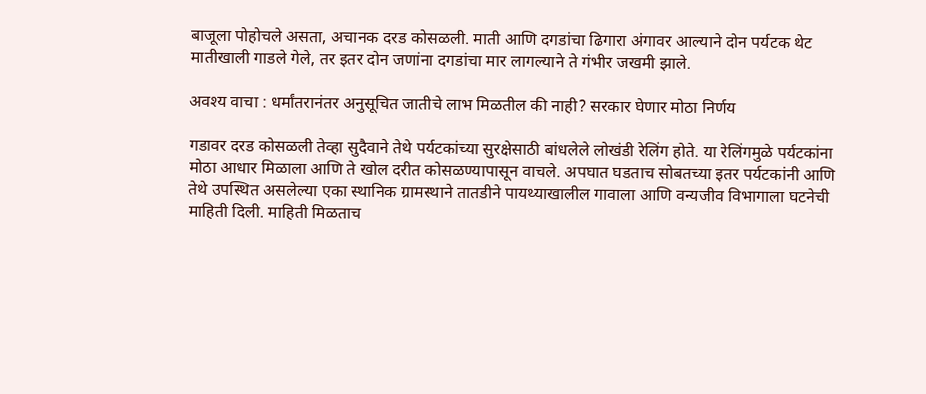बाजूला पोहोचले असता, अचानक दरड कोसळली. माती आणि दगडांचा ढिगारा अंगावर आल्याने दोन पर्यटक थेट मातीखाली गाडले गेले, तर इतर दोन जणांना दगडांचा मार लागल्याने ते गंभीर जखमी झाले.

अवश्य वाचा : धर्मांतरानंतर अनुसूचित जातीचे लाभ मिळतील की नाही? सरकार घेणार मोठा निर्णय

गडावर दरड कोसळली तेव्हा सुदैवाने तेथे पर्यटकांच्या सुरक्षेसाठी बांधलेले लोखंडी रेलिंग होते. या रेलिंगमुळे पर्यटकांना मोठा आधार मिळाला आणि ते खोल दरीत कोसळण्यापासून वाचले. अपघात घडताच सोबतच्या इतर पर्यटकांनी आणि तेथे उपस्थित असलेल्या एका स्थानिक ग्रामस्थाने तातडीने पायथ्याखालील गावाला आणि वन्यजीव विभागाला घटनेची माहिती दिली. माहिती मिळताच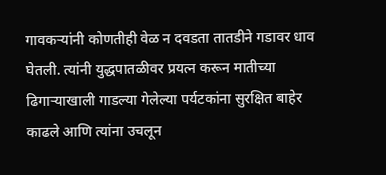गावकऱ्यांनी कोणतीही वेळ न दवडता तातडीने गडावर धाव घेतली. त्यांनी युद्धपातळीवर प्रयत्न करून मातीच्या ढिगाऱ्याखाली गाडल्या गेलेल्या पर्यटकांना सुरक्षित बाहेर काढले आणि त्यांना उचलून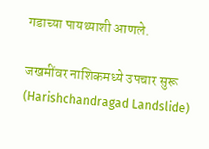गडाच्या पायथ्याशी आणले.

जखमींवर नाशिकमध्ये उपचार सुरू (Harishchandragad Landslide)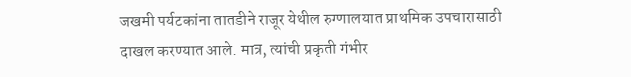जखमी पर्यटकांना तातडीने राजूर येथील रुग्णालयात प्राथमिक उपचारासाठी दाखल करण्यात आले. मात्र, त्यांची प्रकृती गंभीर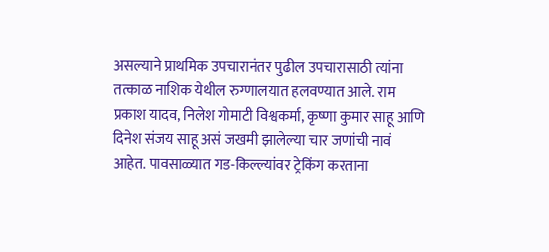असल्याने प्राथमिक उपचारानंतर पुढील उपचारासाठी त्यांना तत्काळ नाशिक येथील रुग्णालयात हलवण्यात आले. राम प्रकाश यादव, निलेश गोमाटी विश्वकर्मा, कृष्णा कुमार साहू आणि दिनेश संजय साहू असं जखमी झालेल्या चार जणांची नावं आहेत. पावसाळ्यात गड-किल्ल्यांवर ट्रेकिंग करताना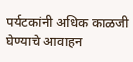पर्यटकांनी अधिक काळजी घेण्याचे आवाहन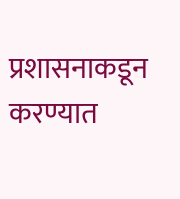प्रशासनाकडून करण्यात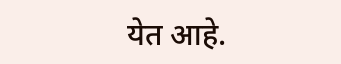येत आहे.